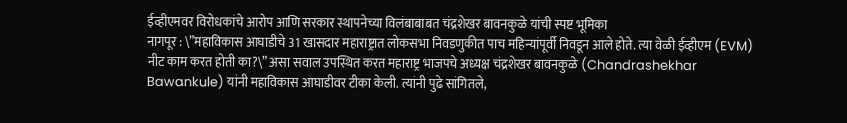ईव्हीएमवर विरोधकांचे आरोप आणि सरकार स्थापनेच्या विलंबाबाबत चंद्रशेखर बावनकुळे यांची स्पष्ट भूमिका
नागपूर : \”महाविकास आघाडीचे 31 खासदार महाराष्ट्रात लोकसभा निवडणुकीत पाच महिन्यांपूर्वी निवडून आले होते. त्या वेळी ईव्हीएम (EVM) नीट काम करत होती का?\” असा सवाल उपस्थित करत महाराष्ट्र भाजपचे अध्यक्ष चंद्रशेखर बावनकुळे (Chandrashekhar Bawankule) यांनी महाविकास आघाडीवर टीका केली. त्यांनी पुढे सांगितले,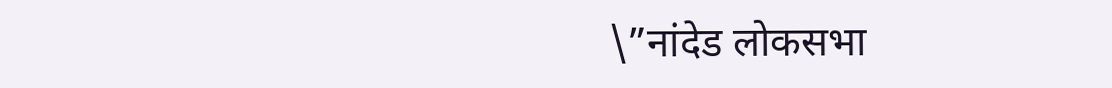\”नांदेड लोकसभा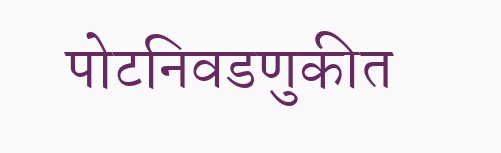पोटनिवडणुकीत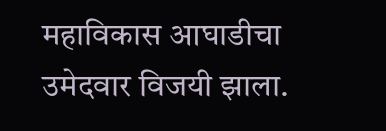महाविकास आघाडीचा उमेदवार विजयी झाला.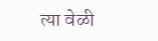त्या वेळी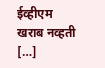ईव्हीएम खराब नव्हती […]